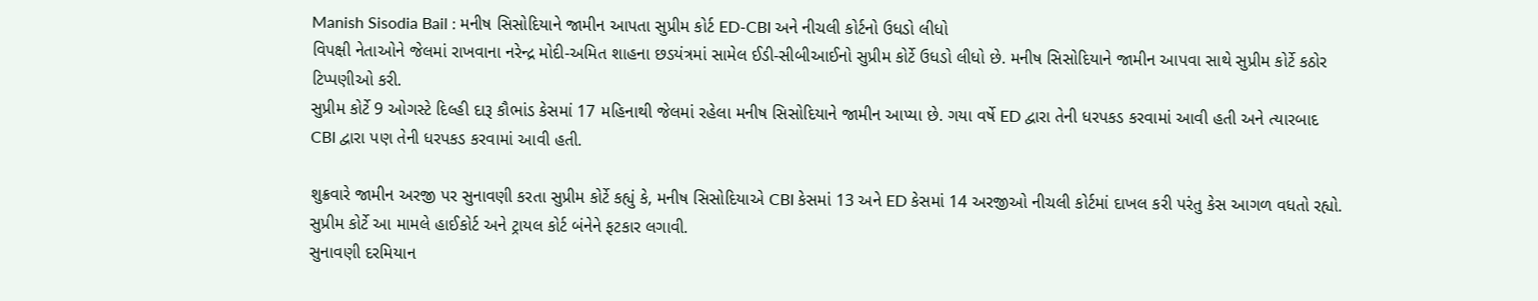Manish Sisodia Bail : મનીષ સિસોદિયાને જામીન આપતા સુપ્રીમ કોર્ટ ED-CBI અને નીચલી કોર્ટનો ઉધડો લીધો
વિપક્ષી નેતાઓને જેલમાં રાખવાના નરેન્દ્ર મોદી-અમિત શાહના છડયંત્રમાં સામેલ ઈડી-સીબીઆઈનો સુપ્રીમ કોર્ટે ઉધડો લીધો છે. મનીષ સિસોદિયાને જામીન આપવા સાથે સુપ્રીમ કોર્ટે કઠોર ટિપ્પણીઓ કરી.
સુપ્રીમ કોર્ટે 9 ઓગસ્ટે દિલ્હી દારૂ કૌભાંડ કેસમાં 17 મહિનાથી જેલમાં રહેલા મનીષ સિસોદિયાને જામીન આપ્યા છે. ગયા વર્ષે ED દ્વારા તેની ધરપકડ કરવામાં આવી હતી અને ત્યારબાદ CBI દ્વારા પણ તેની ધરપકડ કરવામાં આવી હતી.

શુક્રવારે જામીન અરજી પર સુનાવણી કરતા સુપ્રીમ કોર્ટે કહ્યું કે, મનીષ સિસોદિયાએ CBI કેસમાં 13 અને ED કેસમાં 14 અરજીઓ નીચલી કોર્ટમાં દાખલ કરી પરંતુ કેસ આગળ વધતો રહ્યો. સુપ્રીમ કોર્ટે આ મામલે હાઈકોર્ટ અને ટ્રાયલ કોર્ટ બંનેને ફટકાર લગાવી.
સુનાવણી દરમિયાન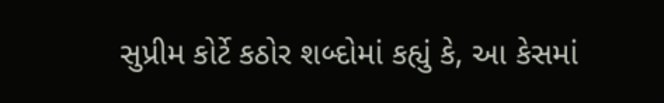સુપ્રીમ કોર્ટે કઠોર શબ્દોમાં કહ્યું કે, આ કેસમાં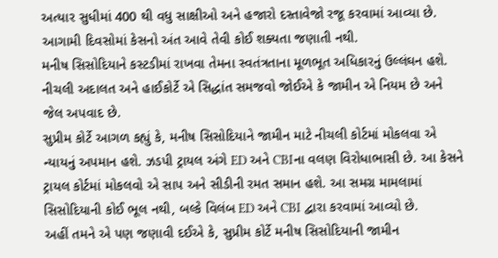અત્યાર સુધીમાં 400 થી વધુ સાક્ષીઓ અને હજારો દસ્તાવેજો રજૂ કરવામાં આવ્યા છે. આગામી દિવસોમાં કેસનો અંત આવે તેવી કોઈ શક્યતા જણાતી નથી.
મનીષ સિસોદિયાને કસ્ટડીમાં રાખવા તેમના સ્વતંત્રતાના મૂળભૂત અધિકારનું ઉલ્લંઘન હશે. નીચલી અદાલત અને હાઈકોર્ટે એ સિદ્ધાંત સમજવો જોઈએ કે જામીન એ નિયમ છે અને જેલ અપવાદ છે.
સુપ્રીમ કોર્ટે આગળ કહ્યું કે, મનીષ સિસોદિયાને જામીન માટે નીચલી કોર્ટમાં મોકલવા એ ન્યાયનું અપમાન હશે. ઝડપી ટ્રાયલ અંગે ED અને CBIના વલણ વિરોધાભાસી છે. આ કેસને ટ્રાયલ કોર્ટમાં મોકલવો એ સાપ અને સીડીની રમત સમાન હશે. આ સમગ્ર મામલામાં સિસોદિયાની કોઈ ભૂલ નથી, બલ્કે વિલંબ ED અને CBI દ્વારા કરવામાં આવ્યો છે.
અહીં તમને એ પણ જણાવી દઈએ કે, સુપ્રીમ કોર્ટે મનીષ સિસોદિયાની જામીન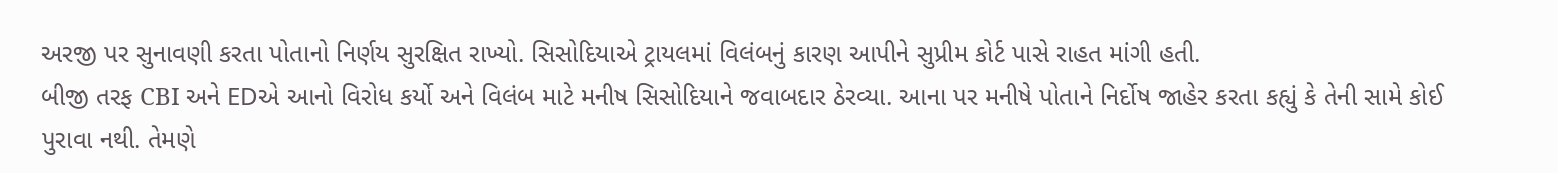અરજી પર સુનાવણી કરતા પોતાનો નિર્ણય સુરક્ષિત રાખ્યો. સિસોદિયાએ ટ્રાયલમાં વિલંબનું કારણ આપીને સુપ્રીમ કોર્ટ પાસે રાહત માંગી હતી.
બીજી તરફ CBI અને EDએ આનો વિરોધ કર્યો અને વિલંબ માટે મનીષ સિસોદિયાને જવાબદાર ઠેરવ્યા. આના પર મનીષે પોતાને નિર્દોષ જાહેર કરતા કહ્યું કે તેની સામે કોઈ પુરાવા નથી. તેમણે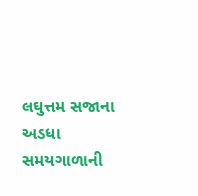લઘુત્તમ સજાના અડધા સમયગાળાની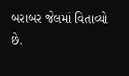બરાબર જેલમાં વિતાવ્યો છે.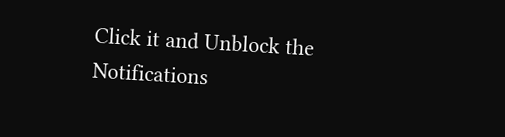Click it and Unblock the Notifications